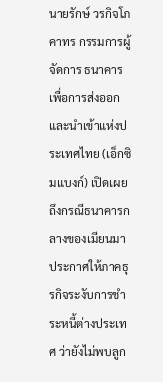นายรักษ์ วรกิจโภคาทร กรรมการผู้จัดการ ธนาคารเพื่อการส่งออกและนำเข้าแห่งประเทศไทย (เอ็กซิมแบงก์) เปิดเผยถึงกรณีธนาคารกลางของเมียนมาประกาศให้ภาคธุรกิจระงับการชำระหนี้ต่างประเทศ ว่ายังไม่พบลูก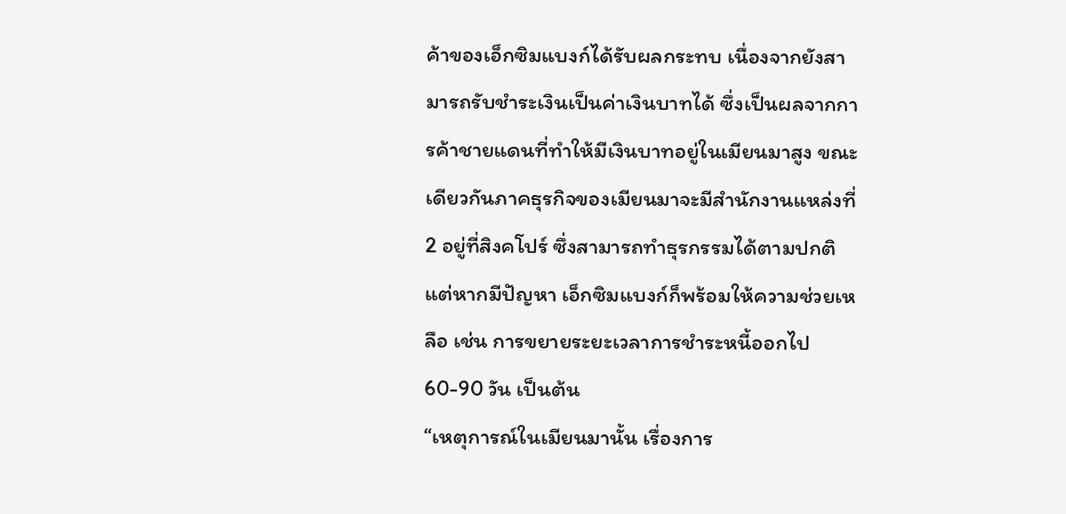ค้าของเอ็กซิมแบงก์ได้รับผลกระทบ เนื่องจากยังสามารถรับชำระเงินเป็นค่าเงินบาทได้ ซึ่งเป็นผลจากการค้าชายแดนที่ทำให้มีเงินบาทอยู่ในเมียนมาสูง ขณะเดียวกันภาคธุรกิจของเมียนมาจะมีสำนักงานแหล่งที่ 2 อยู่ที่สิงคโปร์ ซึ่งสามารถทำธุรกรรมได้ตามปกติ แต่หากมีปัญหา เอ็กซิมแบงก์ก็พร้อมให้ความช่วยเหลือ เช่น การขยายระยะเวลาการชำระหนี้ออกไป 60-90 วัน เป็นต้น
“เหตุการณ์ในเมียนมานั้น เรื่องการ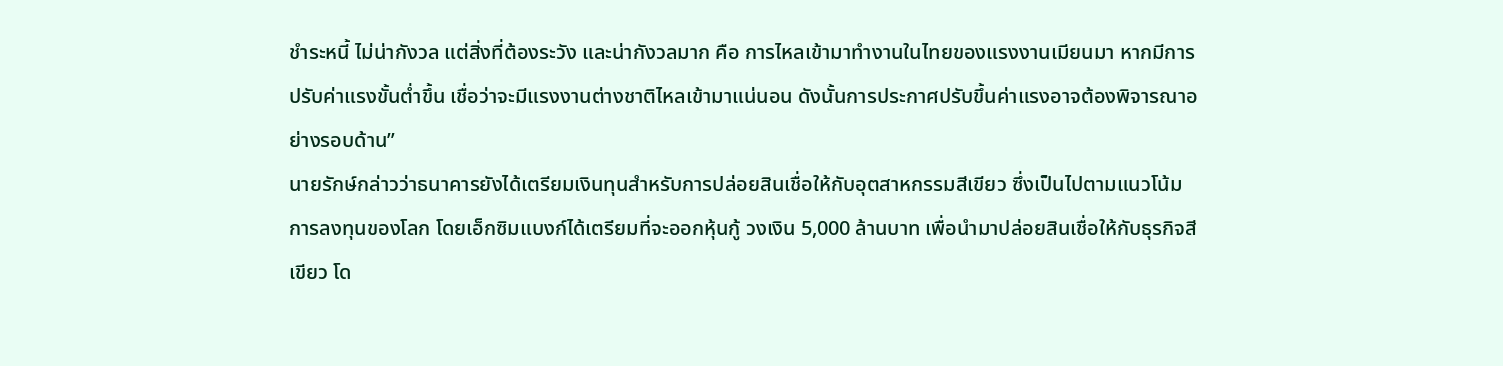ชำระหนี้ ไม่น่ากังวล แต่สิ่งที่ต้องระวัง และน่ากังวลมาก คือ การไหลเข้ามาทำงานในไทยของแรงงานเมียนมา หากมีการปรับค่าแรงขั้นต่ำขึ้น เชื่อว่าจะมีแรงงานต่างชาติไหลเข้ามาแน่นอน ดังนั้นการประกาศปรับขึ้นค่าแรงอาจต้องพิจารณาอย่างรอบด้าน”
นายรักษ์กล่าวว่าธนาคารยังได้เตรียมเงินทุนสำหรับการปล่อยสินเชื่อให้กับอุตสาหกรรมสีเขียว ซึ่งเป็นไปตามแนวโน้มการลงทุนของโลก โดยเอ็กซิมแบงก์ได้เตรียมที่จะออกหุ้นกู้ วงเงิน 5,000 ล้านบาท เพื่อนำมาปล่อยสินเชื่อให้กับธุรกิจสีเขียว โด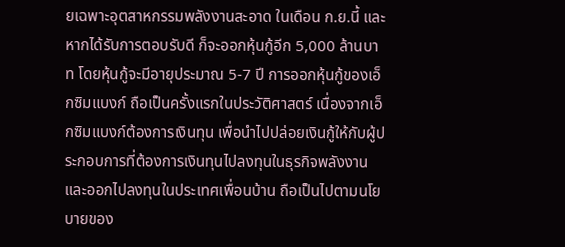ยเฉพาะอุตสาหกรรมพลังงานสะอาด ในเดือน ก.ย.นี้ และหากได้รับการตอบรับดี ก็จะออกหุ้นกู้อีก 5,000 ล้านบาท โดยหุ้นกู้จะมีอายุประมาณ 5-7 ปี การออกหุ้นกู้ของเอ็กซิมแบงก์ ถือเป็นครั้งแรกในประวัติศาสตร์ เนื่องจากเอ็กซิมแบงก์ต้องการเงินทุน เพื่อนำไปปล่อยเงินกู้ให้กับผู้ประกอบการที่ต้องการเงินทุนไปลงทุนในธุรกิจพลังงาน และออกไปลงทุนในประเทศเพื่อนบ้าน ถือเป็นไปตามนโยบายของ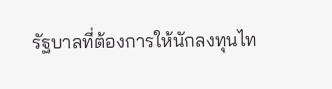รัฐบาลที่ต้องการให้นักลงทุนไท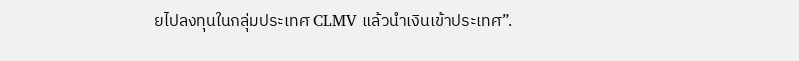ยไปลงทุนในกลุ่มประเทศ CLMV แล้วนำเงินเข้าประเทศ”.